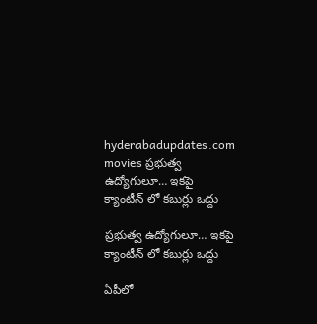hyderabadupdates.com movies ప్రభుత్వ ఉద్యోగులూ… ఇకపై క్యాంటీన్ లో కబుర్లు ఒద్దు

ప్రభుత్వ ఉద్యోగులూ… ఇకపై క్యాంటీన్ లో కబుర్లు ఒద్దు

ఏపీలో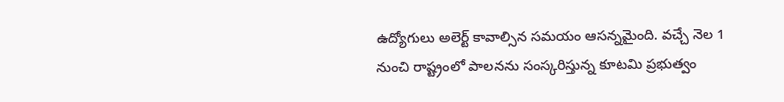ఉద్యోగులు అలెర్ట్ కావాల్సిన స‌మ‌యం ఆస‌న్న‌మైంది. వ‌చ్చే నెల 1 నుంచి రాష్ట్రంలో పాల‌న‌ను సంస్క‌రిస్తున్న కూట‌మి ప్ర‌భుత్వం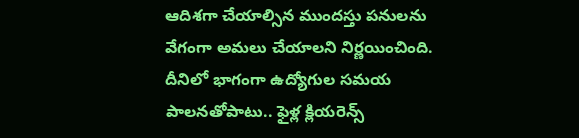ఆదిశ‌గా చేయాల్సిన ముంద‌స్తు ప‌నుల‌ను వేగంగా అమ‌లు చేయాలని నిర్ణ‌యించింది. దీనిలో భాగంగా ఉద్యోగుల స‌మ‌య పాల‌న‌తోపాటు.. ఫైళ్ల క్లియ‌రెన్స్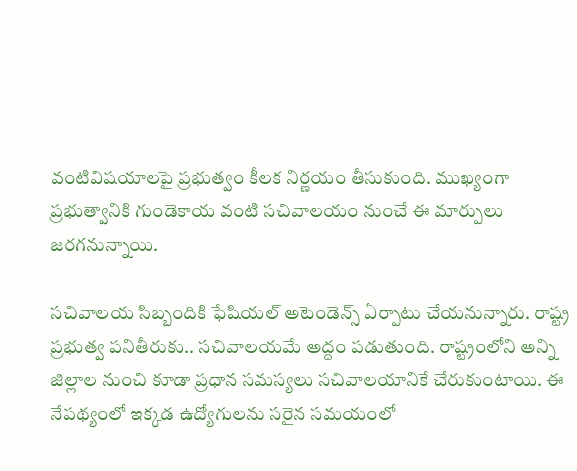వంటివిష‌యాల‌పై ప్ర‌భుత్వం కీల‌క నిర్ణ‌యం తీసుకుంది. ముఖ్యంగా ప్ర‌భుత్వానికి గుండెకాయ వంటి స‌చివాల‌యం నుంచే ఈ మార్పులు జ‌ర‌గ‌నున్నాయి.

సచివాలయ సిబ్బందికి ఫేషియల్ అటెండెన్స్ ఏర్పాటు చేయ‌నున్నారు. రాష్ట్ర ప్ర‌భుత్వ ప‌నితీరుకు.. స‌చివాల‌య‌మే అద్దం ప‌డుతుంది. రాష్ట్రంలోని అన్ని జిల్లాల నుంచి కూడా ప్ర‌ధాన స‌మ‌స్య‌లు స‌చివాలయానికే చేరుకుంటాయి. ఈ నేప‌థ్యంలో ఇక్క‌డ ఉద్యోగుల‌ను స‌రైన స‌మ‌యంలో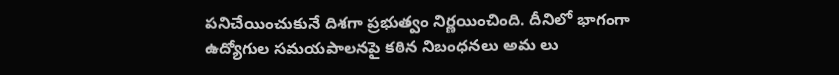ప‌నిచేయించుకునే దిశ‌గా ప్ర‌భుత్వం నిర్ణ‌యించింది. దీనిలో భాగంగా ఉద్యోగుల సమయపాలనపై కఠిన నిబంధనలు అమ లు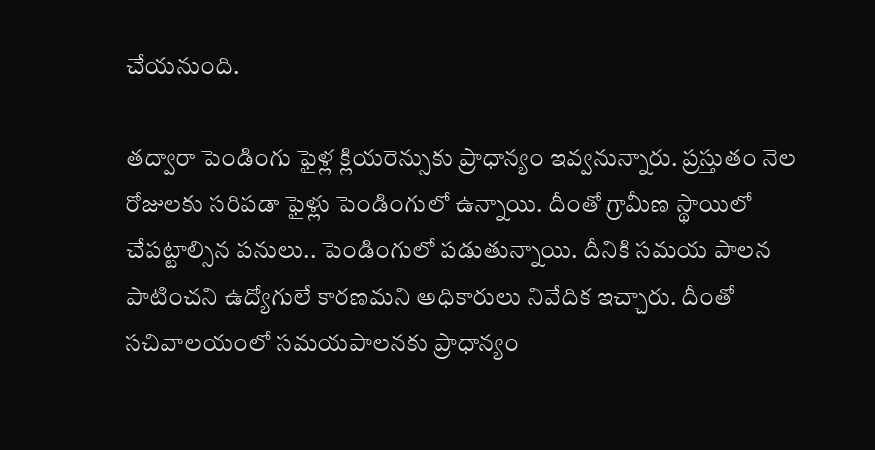చేయనుంది.

త‌ద్వారా పెండింగు ఫైళ్ల క్లియ‌రెన్సుకు ప్రాధాన్యం ఇవ్వ‌నున్నారు. ప్ర‌స్తుతం నెల రోజులకు స‌రిప‌డా ఫైళ్లు పెండింగులో ఉన్నాయి. దీంతో గ్రామీణ స్థాయిలో చేప‌ట్టాల్సిన ప‌నులు.. పెండింగులో ప‌డుతున్నాయి. దీనికి స‌మ‌య పాల‌న పాటించ‌ని ఉద్యోగులే కార‌ణ‌మ‌ని అధికారులు నివేదిక ఇచ్చారు. దీంతో స‌చివాల‌యంలో స‌మ‌య‌పాల‌న‌కు ప్రాధాన్యం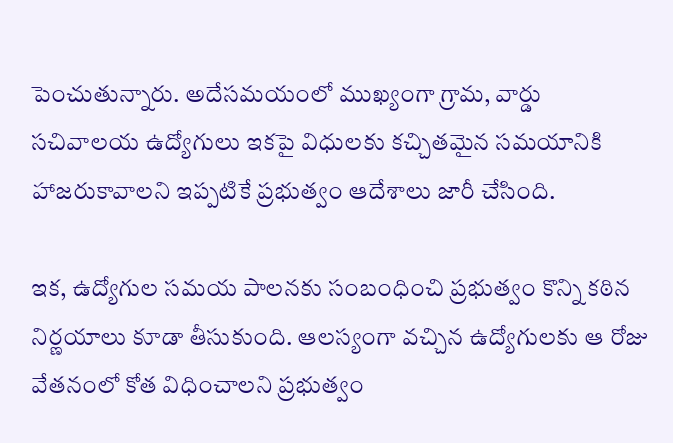పెంచుతున్నారు. అదేస‌మ‌యంలో ముఖ్యంగా గ్రామ, వార్డు సచివాలయ ఉద్యోగులు ఇకపై విధులకు కచ్చితమైన సమయానికి హాజరుకావాలని ఇప్ప‌టికే ప్ర‌భుత్వం ఆదేశాలు జారీ చేసింది.

ఇక‌, ఉద్యోగుల స‌మ‌య పాల‌న‌కు సంబంధించి ప్ర‌భుత్వం కొన్ని క‌ఠిన నిర్ణ‌యాలు కూడా తీసుకుంది. ఆలస్యంగా వచ్చిన ఉద్యోగుల‌కు ఆ రోజు వేతనంలో కోత విధించాలని ప్రభుత్వం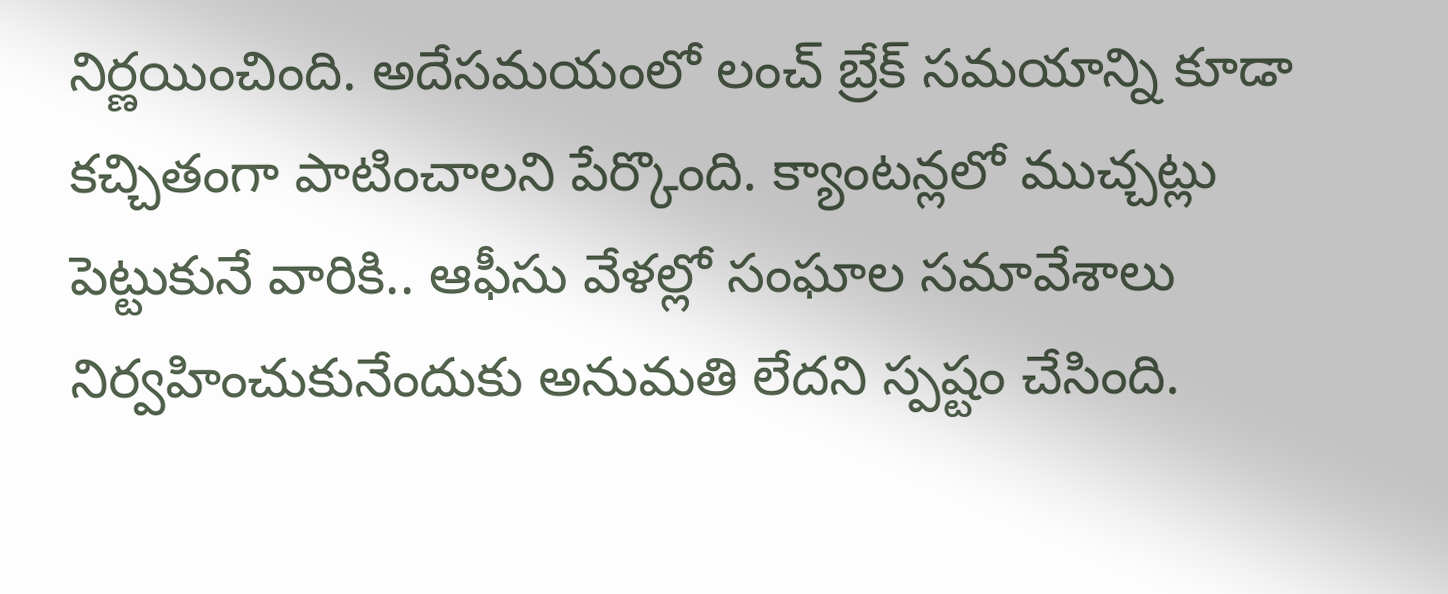నిర్ణయించింది. అదేస‌మ‌యంలో లంచ్ బ్రేక్ స‌మ‌యాన్ని కూడా క‌చ్చితంగా పాటించాల‌ని పేర్కొంది. క్యాంట‌న్లలో ముచ్చ‌ట్లు పెట్టుకునే వారికి.. ఆఫీసు వేళల్లో సంఘాల స‌మావేశాలు నిర్వ‌హించుకునేందుకు అనుమ‌తి లేద‌ని స్ప‌ష్టం చేసింది.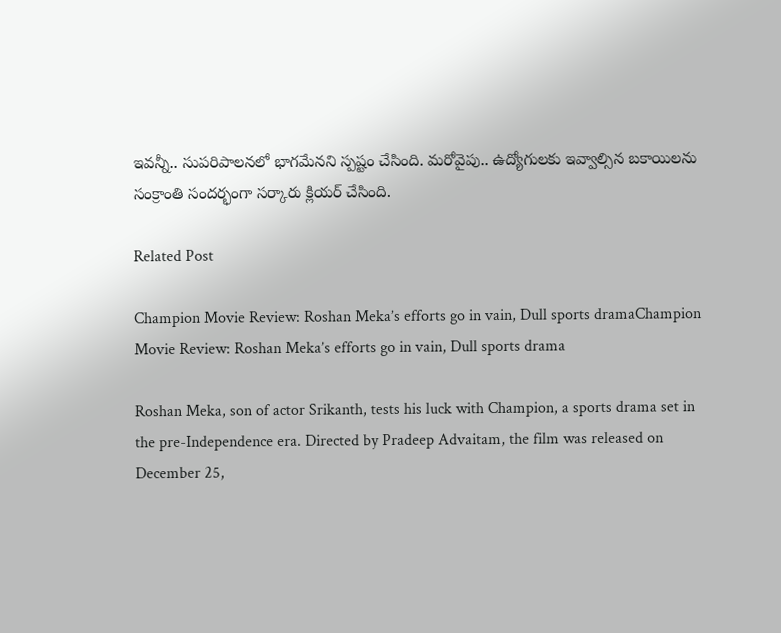ఇవ‌న్నీ.. సుప‌రిపాల‌న‌లో భాగ‌మేన‌ని స్ప‌ష్టం చేసింది. మ‌రోవైపు.. ఉద్యోగుల‌కు ఇవ్వాల్సిన బ‌కాయిల‌ను సంక్రాంతి సంద‌ర్భంగా స‌ర్కారు క్లియ‌ర్ చేసింది.

Related Post

Champion Movie Review: Roshan Meka’s efforts go in vain, Dull sports dramaChampion Movie Review: Roshan Meka’s efforts go in vain, Dull sports drama

Roshan Meka, son of actor Srikanth, tests his luck with Champion, a sports drama set in the pre-Independence era. Directed by Pradeep Advaitam, the film was released on December 25,